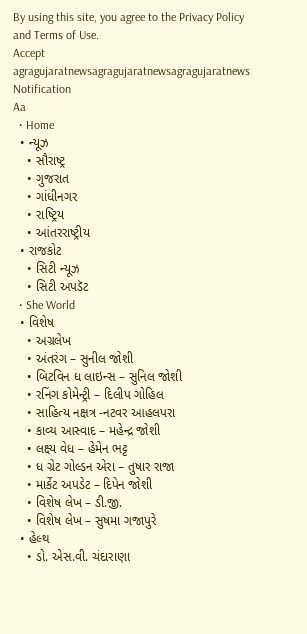By using this site, you agree to the Privacy Policy and Terms of Use.
Accept
agragujaratnewsagragujaratnewsagragujaratnews
Notification
Aa
  • Home
  • ન્યૂઝ
    • સૌરાષ્ટ્ર
    • ગુજરાત
    • ગાંધીનગર
    • રાષ્ટ્રિય
    • આંતરરાષ્ટ્રીય
  • રાજકોટ
    • સિટી ન્યૂઝ
    • સિટી અપડૅટ
  • She World
  • વિશેષ
    • અગ્રલેખ
    • અંતરંગ – સુનીલ જોશી
    • બિટવિન ધ લાઇન્સ – સુનિલ જોશી
    • રનિંગ કોમેન્ટ્રી – દિલીપ ગોહિલ
    • સાહિત્ય નક્ષત્ર -નટવર આહલપરા
    • કાવ્ય આસ્વાદ – મહેન્દ્ર જોશી
    • લક્ષ્ય વેધ – હેમેન ભટ્ટ
    • ધ ગ્રેટ ગોલ્ડન એરા – તુષાર રાજા
    • માર્કેટ અપડેટ – દિપેન જોશી
    • વિશેષ લેખ – ડી.જી.
    • વિશેષ લેખ – સુષમા ગજાપુરે
  • હેલ્થ
    • ડો. એસ.વી. ચંદારાણા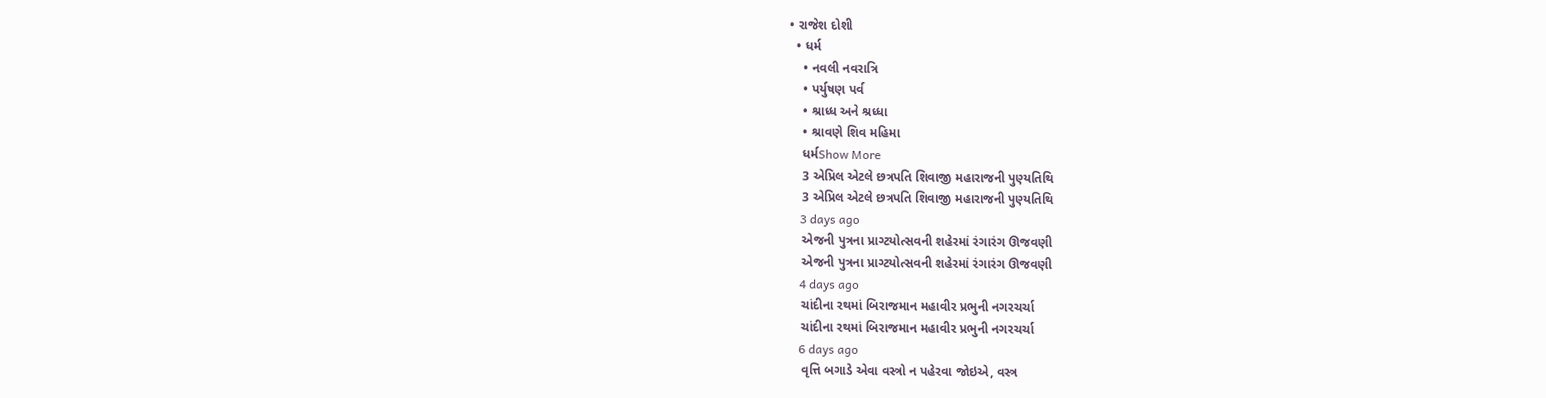• રાજેશ દોશી
  • ધર્મ
    • નવલી નવરાત્રિ
    • પર્યુષણ પર્વ
    • શ્રાધ્ધ અને શ્રધ્ધા
    • શ્રાવણે શિવ મહિમા
    ધર્મShow More
    3 એપ્રિલ એટલે છત્રપતિ શિવાજી મહારાજની પુણ્યતિથિ
    3 એપ્રિલ એટલે છત્રપતિ શિવાજી મહારાજની પુણ્યતિથિ
    3 days ago
    એજની પુત્રના પ્રાગ્ટયોત્સવની શહેરમાં રંગારંગ ઊજવણી
    એજની પુત્રના પ્રાગ્ટયોત્સવની શહેરમાં રંગારંગ ઊજવણી
    4 days ago
    ચાંદીના રથમાં બિરાજમાન મહાવીર પ્રભુની નગરચર્ચા
    ચાંદીના રથમાં બિરાજમાન મહાવીર પ્રભુની નગરચર્ચા
    6 days ago
    વૃત્તિ બગાડે એવા વસ્ત્રો ન પહેરવા જોઇએ, વસ્ત્ર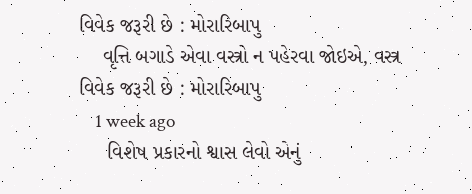વિવેક જરૂરી છે : મોરારિબાપુ
    વૃત્તિ બગાડે એવા વસ્ત્રો ન પહેરવા જોઇએ, વસ્ત્ર વિવેક જરૂરી છે : મોરારિબાપુ
    1 week ago
     વિશેષ પ્રકારનો શ્વાસ લેવો એનું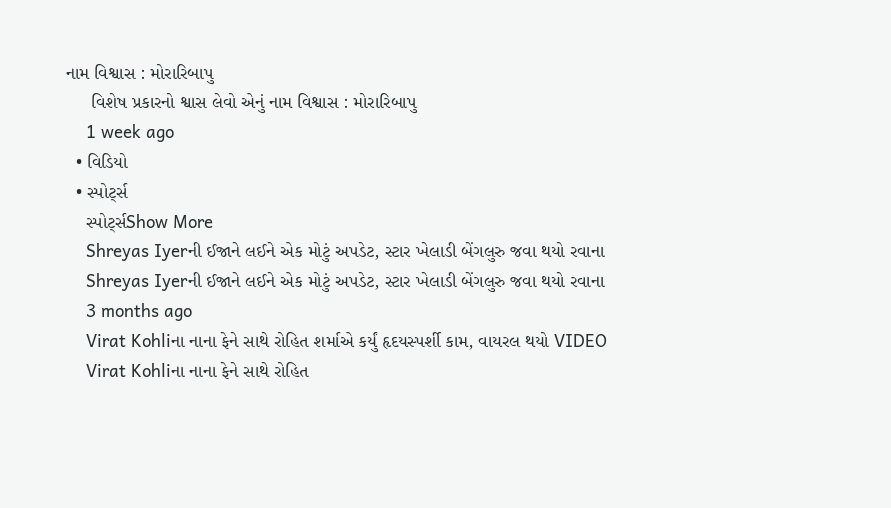નામ વિશ્વાસ : મોરારિબાપુ
     વિશેષ પ્રકારનો શ્વાસ લેવો એનું નામ વિશ્વાસ : મોરારિબાપુ
    1 week ago
  • વિડિયો
  • સ્પોર્ટ્સ
    સ્પોર્ટ્સShow More
    Shreyas Iyerની ઈજાને લઈને એક મોટું અપડેટ, સ્ટાર ખેલાડી બેંગલુરુ જવા થયો રવાના
    Shreyas Iyerની ઈજાને લઈને એક મોટું અપડેટ, સ્ટાર ખેલાડી બેંગલુરુ જવા થયો રવાના
    3 months ago
    Virat Kohliના નાના ફેને સાથે રોહિત શર્માએ કર્યું હૃદયસ્પર્શી કામ, વાયરલ થયો VIDEO
    Virat Kohliના નાના ફેને સાથે રોહિત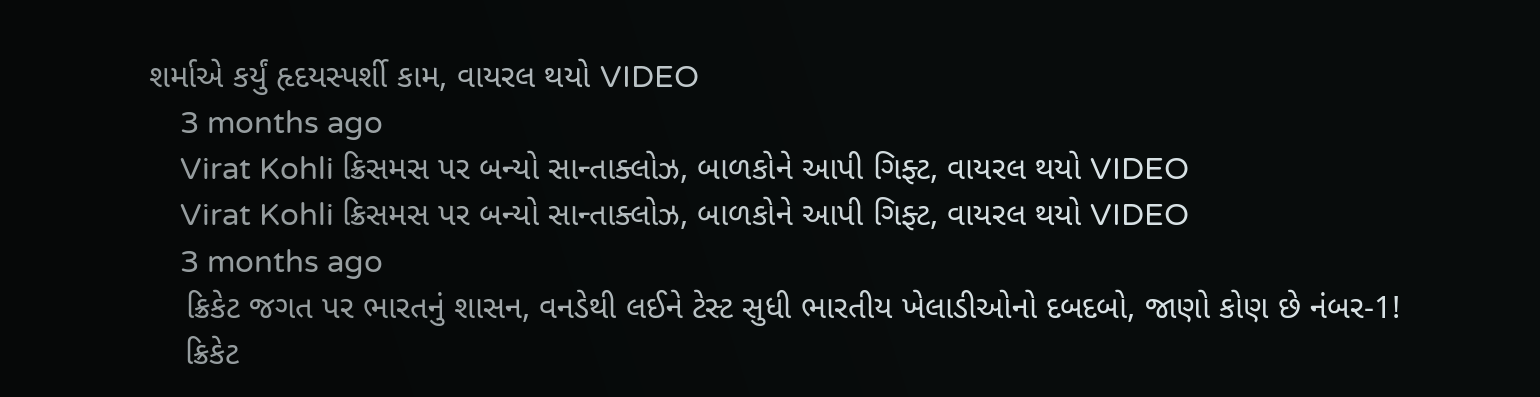શર્માએ કર્યું હૃદયસ્પર્શી કામ, વાયરલ થયો VIDEO
    3 months ago
    Virat Kohli ક્રિસમસ પર બન્યો સાન્તાક્લોઝ, બાળકોને આપી ગિફ્ટ, વાયરલ થયો VIDEO
    Virat Kohli ક્રિસમસ પર બન્યો સાન્તાક્લોઝ, બાળકોને આપી ગિફ્ટ, વાયરલ થયો VIDEO
    3 months ago
    ક્રિકેટ જગત પર ભારતનું શાસન, વનડેથી લઈને ટેસ્ટ સુધી ભારતીય ખેલાડીઓનો દબદબો, જાણો કોણ છે નંબર-1!
    ક્રિકેટ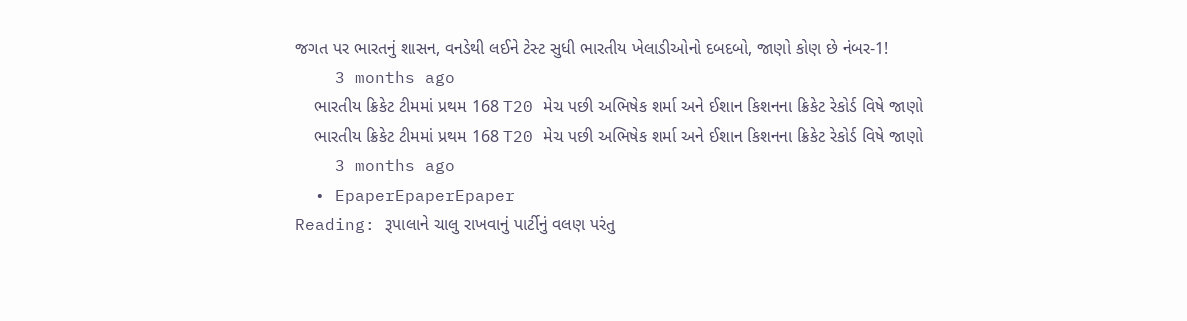જગત પર ભારતનું શાસન, વનડેથી લઈને ટેસ્ટ સુધી ભારતીય ખેલાડીઓનો દબદબો, જાણો કોણ છે નંબર-1!
    3 months ago
    ભારતીય ક્રિકેટ ટીમમાં પ્રથમ 168 T20 મેચ પછી અભિષેક શર્મા અને ઈશાન કિશનના ક્રિકેટ રેકોર્ડ વિષે જાણો
    ભારતીય ક્રિકેટ ટીમમાં પ્રથમ 168 T20 મેચ પછી અભિષેક શર્મા અને ઈશાન કિશનના ક્રિકેટ રેકોર્ડ વિષે જાણો
    3 months ago
  • EpaperEpaperEpaper
Reading: રૂપાલાને ચાલુ રાખવાનું પાર્ટીનું વલણ પરંતુ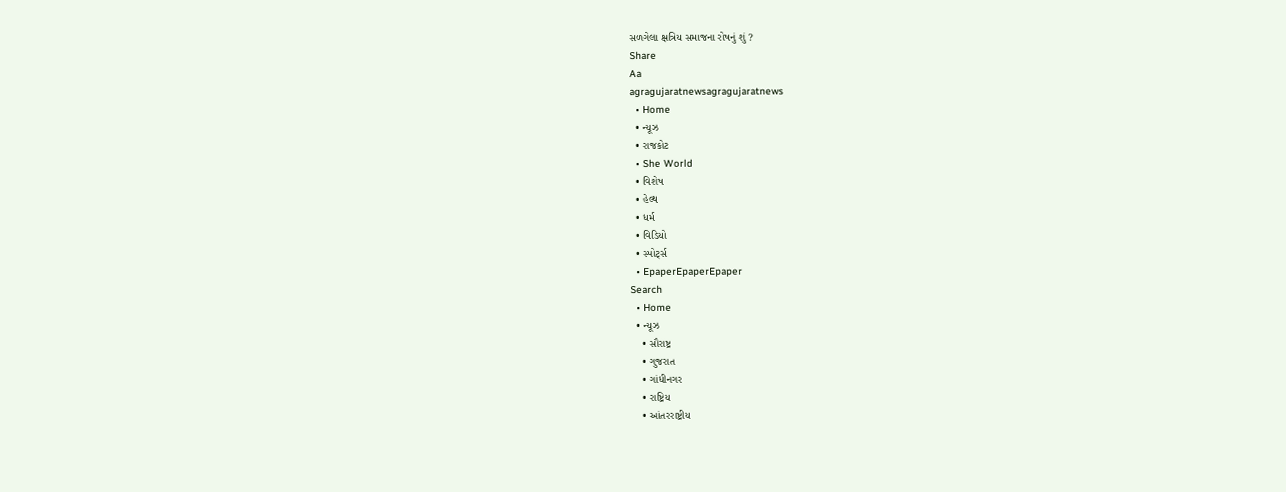સળગેલા ક્ષત્રિય સમાજના રોષનું શું ?
Share
Aa
agragujaratnewsagragujaratnews
  • Home
  • ન્યૂઝ
  • રાજકોટ
  • She World
  • વિશેષ
  • હેલ્થ
  • ધર્મ
  • વિડિયો
  • સ્પોર્ટ્સ
  • EpaperEpaperEpaper
Search
  • Home
  • ન્યૂઝ
    • સૌરાષ્ટ્ર
    • ગુજરાત
    • ગાંધીનગર
    • રાષ્ટ્રિય
    • આંતરરાષ્ટ્રીય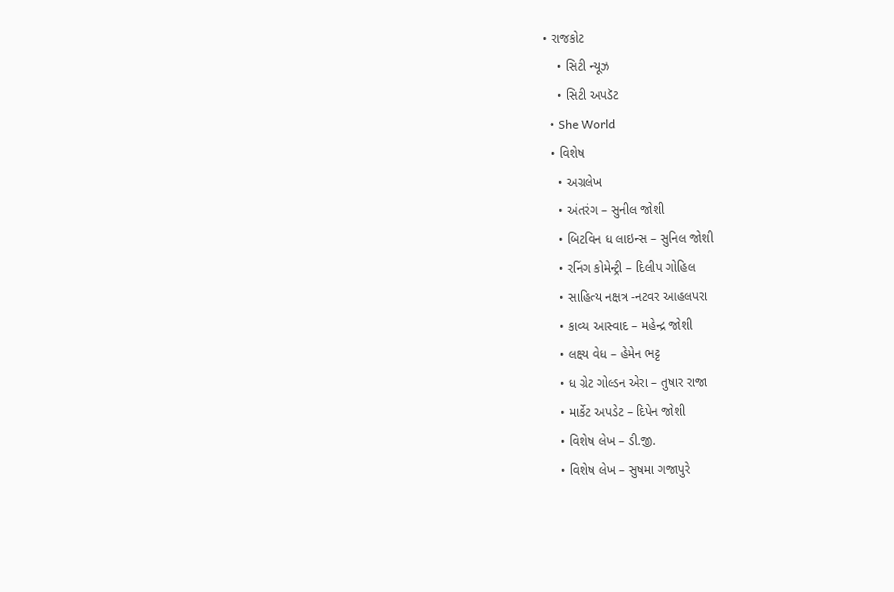• રાજકોટ
    • સિટી ન્યૂઝ
    • સિટી અપડૅટ
  • She World
  • વિશેષ
    • અગ્રલેખ
    • અંતરંગ – સુનીલ જોશી
    • બિટવિન ધ લાઇન્સ – સુનિલ જોશી
    • રનિંગ કોમેન્ટ્રી – દિલીપ ગોહિલ
    • સાહિત્ય નક્ષત્ર -નટવર આહલપરા
    • કાવ્ય આસ્વાદ – મહેન્દ્ર જોશી
    • લક્ષ્ય વેધ – હેમેન ભટ્ટ
    • ધ ગ્રેટ ગોલ્ડન એરા – તુષાર રાજા
    • માર્કેટ અપડેટ – દિપેન જોશી
    • વિશેષ લેખ – ડી.જી.
    • વિશેષ લેખ – સુષમા ગજાપુરે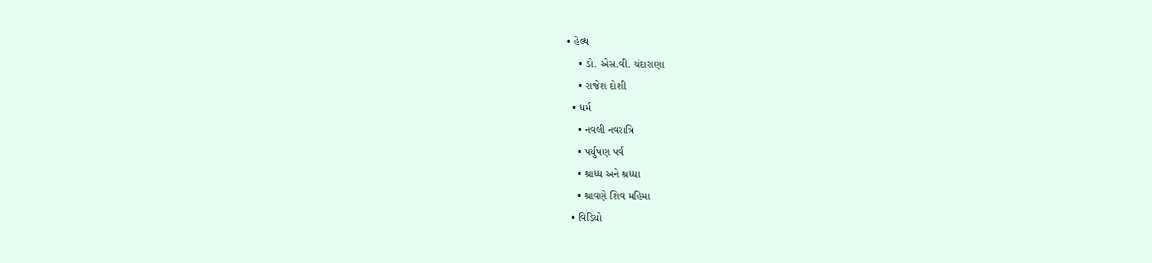• હેલ્થ
    • ડો. એસ.વી. ચંદારાણા
    • રાજેશ દોશી
  • ધર્મ
    • નવલી નવરાત્રિ
    • પર્યુષણ પર્વ
    • શ્રાધ્ધ અને શ્રધ્ધા
    • શ્રાવણે શિવ મહિમા
  • વિડિયો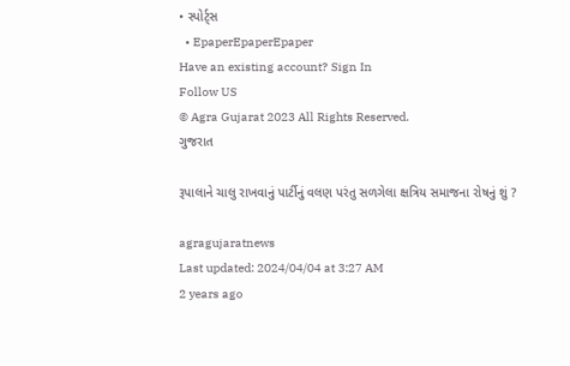• સ્પોર્ટ્સ
  • EpaperEpaperEpaper
Have an existing account? Sign In
Follow US
© Agra Gujarat 2023 All Rights Reserved.
ગુજરાત

રૂપાલાને ચાલુ રાખવાનું પાર્ટીનું વલણ પરંતુ સળગેલા ક્ષત્રિય સમાજના રોષનું શું ?

agragujaratnews
Last updated: 2024/04/04 at 3:27 AM
2 years ago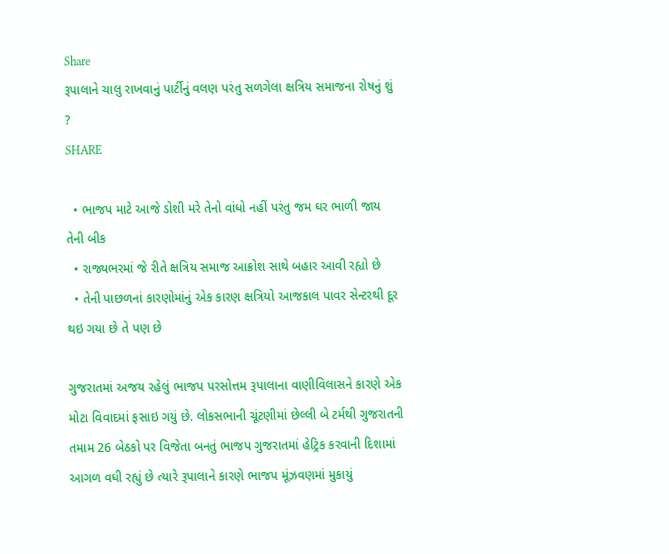Share
રૂપાલાને ચાલુ રાખવાનું પાર્ટીનું વલણ પરંતુ સળગેલા ક્ષત્રિય સમાજના રોષનું શું ?
SHARE

  • ભાજપ માટે આજે ડોશી મરે તેનો વાંધો નહીં પરંતુ જમ ઘર ભાળી જાય તેની બીક
  • રાજ્યભરમાં જે રીતે ક્ષત્રિય સમાજ આક્રોશ સાથે બહાર આવી રહ્યો છે
  • તેની પાછળનાં કારણોમાંનું એક કારણ ક્ષત્રિયો આજકાલ પાવર સેન્ટરથી દૂર થઇ ગયા છે તે પણ છે

ગુજરાતમાં અજય રહેલું ભાજપ પરસોત્તમ રૂપાલાના વાણીવિલાસને કારણે એક મોટા વિવાદમાં ફસાઇ ગયું છે. લોકસભાની ચૂંટણીમાં છેલ્લી બે ટર્મથી ગુજરાતની તમામ 26 બેઠકો પર વિજેતા બનતું ભાજપ ગુજરાતમાં હેટ્રિક કરવાની દિશામાં આગળ વધી રહ્યું છે ત્યારે રૂપાલાને કારણે ભાજપ મૂંઝવણમાં મુકાયું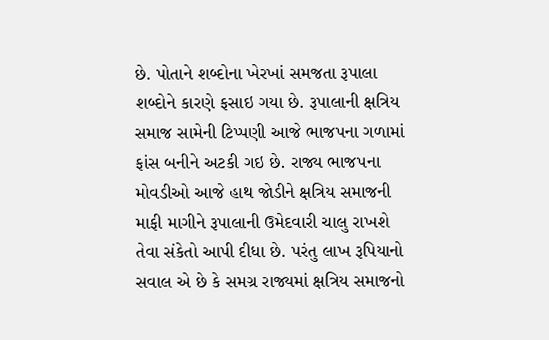છે. પોતાને શબ્દોના ખેરખાં સમજતા રૂપાલા શબ્દોને કારણે ફસાઇ ગયા છે. રૂપાલાની ક્ષત્રિય સમાજ સામેની ટિપ્પણી આજે ભાજપના ગળામાં ફાંસ બનીને અટકી ગઇ છે. રાજ્ય ભાજપના મોવડીઓ આજે હાથ જોડીને ક્ષત્રિય સમાજની માફી માગીને રૂપાલાની ઉમેદવારી ચાલુ રાખશે તેવા સંકેતો આપી દીધા છે. પરંતુ લાખ રૂપિયાનો સવાલ એ છે કે સમગ્ર રાજ્યમાં ક્ષત્રિય સમાજનો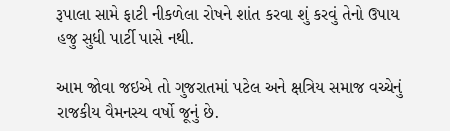રૂપાલા સામે ફાટી નીકળેલા રોષને શાંત કરવા શું કરવું તેનો ઉપાય હજુ સુધી પાર્ટી પાસે નથી.

આમ જોવા જઇએ તો ગુજરાતમાં પટેલ અને ક્ષત્રિય સમાજ વચ્ચેનું રાજકીય વૈમનસ્ય વર્ષો જૂનું છે.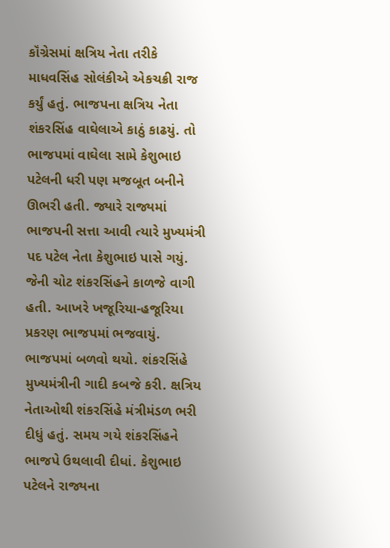કૉંગ્રેસમાં ક્ષત્રિય નેતા તરીકે માધવસિંહ સોલંકીએ એકચક્રી રાજ કર્યું હતું. ભાજપના ક્ષત્રિય નેતા શંકરસિંહ વાઘેલાએ કાઠું કાઢયું. તો ભાજપમાં વાઘેલા સામે કેશુભાઇ પટેલની ધરી પણ મજબૂત બનીને ઊભરી હતી. જ્યારે રાજ્યમાં ભાજપની સત્તા આવી ત્યારે મુખ્યમંત્રી પદ પટેલ નેતા કેશુભાઇ પાસે ગયું. જેની ચોટ શંકરસિંહને કાળજે વાગી હતી. આખરે ખજૂરિયા-હજૂરિયા પ્રકરણ ભાજપમાં ભજવાયું. ભાજપમાં બળવો થયો. શંકરસિંહે મુખ્યમંત્રીની ગાદી કબજે કરી. ક્ષત્રિય નેતાઓથી શંકરસિંહે મંત્રીમંડળ ભરી દીધું હતું. સમય ગયે શંકરસિંહને ભાજપે ઉથલાવી દીધાં. કેશુભાઇ પટેલને રાજ્યના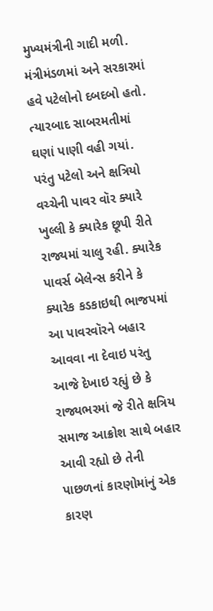મુખ્યમંત્રીની ગાદી મળી. મંત્રીમંડળમાં અને સરકારમાં હવે પટેલોનો દબદબો હતો. ત્યારબાદ સાબરમતીમાં ઘણાં પાણી વહી ગયાં. પરંતુ પટેલો અને ક્ષત્રિયો વચ્ચેની પાવર વૉર ક્યારે ખુલ્લી કે ક્યારેક છૂપી રીતે રાજ્યમાં ચાલુ રહી. ક્યારેક પાવર્સ બેલેન્સ કરીને કે ક્યારેક કડકાઇથી ભાજપમાં આ પાવરવૉરને બહાર આવવા ના દેવાઇ પરંતુ આજે દેખાઇ રહ્યું છે કે રાજ્યભરમાં જે રીતે ક્ષત્રિય સમાજ આક્રોશ સાથે બહાર આવી રહ્યો છે તેની પાછળનાં કારણોમાંનું એક કારણ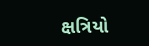ક્ષત્રિયો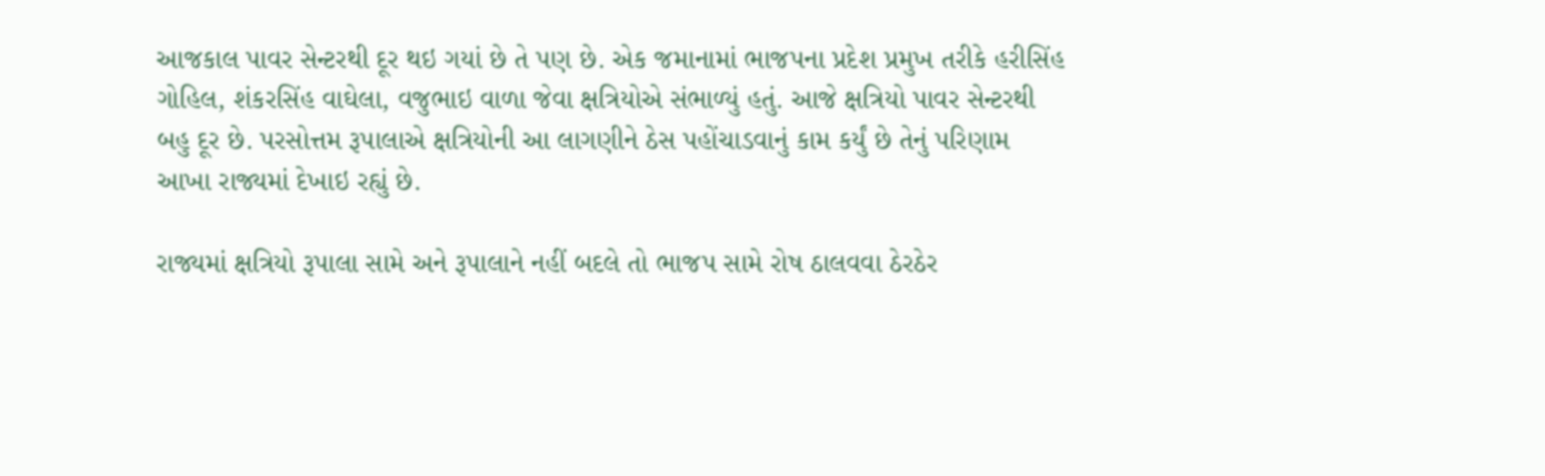આજકાલ પાવર સેન્ટરથી દૂર થઇ ગયાં છે તે પણ છે. એક જમાનામાં ભાજપના પ્રદેશ પ્રમુખ તરીકે હરીસિંહ ગોહિલ, શંકરસિંહ વાઘેલા, વજુભાઇ વાળા જેવા ક્ષત્રિયોએ સંભાળ્યું હતું. આજે ક્ષત્રિયો પાવર સેન્ટરથી બહુ દૂર છે. પરસોત્તમ રૂપાલાએ ક્ષત્રિયોની આ લાગણીને ઠેસ પહોંચાડવાનું કામ કર્યું છે તેનું પરિણામ આખા રાજ્યમાં દેખાઇ રહ્યું છે.

રાજ્યમાં ક્ષત્રિયો રૂપાલા સામે અને રૂપાલાને નહીં બદલે તો ભાજપ સામે રોષ ઠાલવવા ઠેરઠેર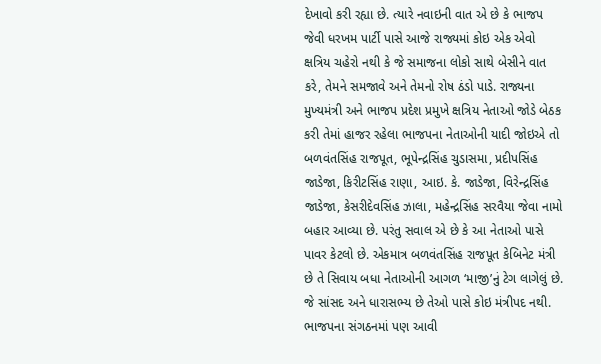દેખાવો કરી રહ્યા છે. ત્યારે નવાઇની વાત એ છે કે ભાજપ જેવી ધરખમ પાર્ટી પાસે આજે રાજ્યમાં કોઇ એક એવો ક્ષત્રિય ચહેરો નથી કે જે સમાજના લોકો સાથે બેસીને વાત કરે, તેમને સમજાવે અને તેમનો રોષ ઠંડો પાડે. રાજ્યના મુખ્યમંત્રી અને ભાજપ પ્રદેશ પ્રમુખે ક્ષત્રિય નેતાઓ જોડે બેઠક કરી તેમાં હાજર રહેલા ભાજપના નેતાઓની યાદી જોઇએ તો બળવંતસિંહ રાજપૂત, ભૂપેન્દ્રસિંહ ચુડાસમા, પ્રદીપસિંહ જાડેજા, કિરીટસિંહ રાણા, આઇ. કે. જાડેજા, વિરેન્દ્રસિંહ જાડેજા, કેસરીદેવસિંહ ઝાલા, મહેન્દ્રસિંહ સરવૈયા જેવા નામો બહાર આવ્યા છે. પરંતુ સવાલ એ છે કે આ નેતાઓ પાસે પાવર કેટલો છે. એકમાત્ર બળવંતસિંહ રાજપૂત કેબિનેટ મંત્રી છે તે સિવાય બધા નેતાઓની આગળ ‘માજી’નું ટેગ લાગેલું છે. જે સાંસદ અને ધારાસભ્ય છે તેઓ પાસે કોઇ મંત્રીપદ નથી. ભાજપના સંગઠનમાં પણ આવી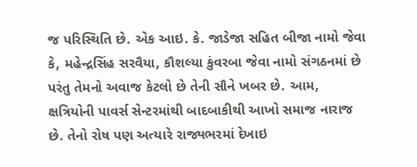જ પરિસ્થિતિ છે. એક આઇ. કે. જાડેજા સહિત બીજા નામો જેવા કે, મહેન્દ્રસિંહ સરવૈયા, કૌશલ્યા કુંવરબા જેવા નામો સંગઠનમાં છે પરંતુ તેમનો અવાજ કેટલો છે તેની સૌને ખબર છે. આમ, ક્ષત્રિયોની પાવર્સ સેન્ટરમાંથી બાદબાકીથી આખો સમાજ નારાજ છે. તેનો રોષ પણ અત્યારે રાજ્યભરમાં દેખાઇ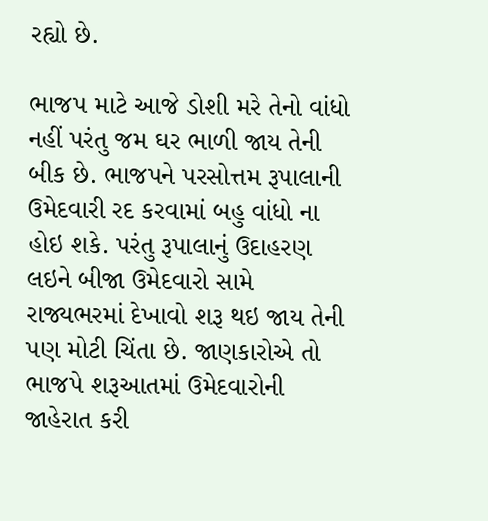રહ્યો છે.

ભાજપ માટે આજે ડોશી મરે તેનો વાંધો નહીં પરંતુ જમ ઘર ભાળી જાય તેની બીક છે. ભાજપને પરસોત્તમ રૂપાલાની ઉમેદવારી રદ કરવામાં બહુ વાંધો ના હોઇ શકે. પરંતુ રૂપાલાનું ઉદાહરણ લઇને બીજા ઉમેદવારો સામે રાજ્યભરમાં દેખાવો શરૂ થઇ જાય તેની પણ મોટી ચિંતા છે. જાણકારોએ તો ભાજપે શરૂઆતમાં ઉમેદવારોની જાહેરાત કરી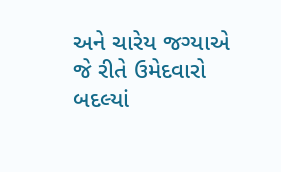અને ચારેય જગ્યાએ જે રીતે ઉમેદવારો બદલ્યાં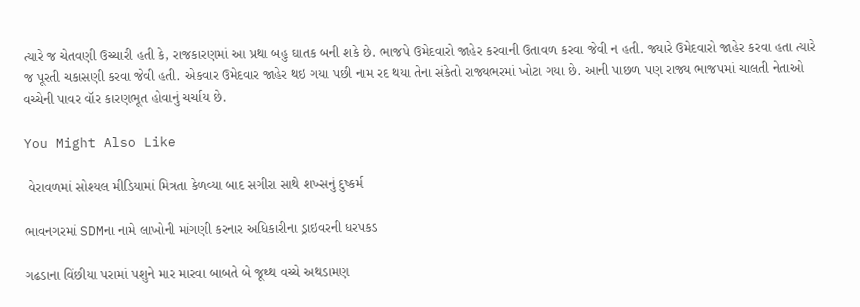ત્યારે જ ચેતવણી ઉચ્ચારી હતી કે, રાજકારણમાં આ પ્રથા બહુ ઘાતક બની શકે છે. ભાજપે ઉમેદવારો જાહેર કરવાની ઉતાવળ કરવા જેવી ન હતી. જ્યારે ઉમેદવારો જાહેર કરવા હતા ત્યારે જ પૂરતી ચકાસણી કરવા જેવી હતી. એકવાર ઉમેદવાર જાહેર થઇ ગયા પછી નામ રદ થયા તેના સંકેતો રાજ્યભરમાં ખોટા ગયા છે. આની પાછળ પણ રાજ્ય ભાજપમાં ચાલતી નેતાઓ વચ્ચેની પાવર વૉર કારણભૂત હોવાનું ચર્ચાય છે.

You Might Also Like

 વેરાવળમાં સોશ્યલ મીડિયામાં મિત્રતા કેળવ્યા બાદ સગીરા સાથે શખ્સનું દુષ્કર્મ

ભાવનગરમાં SDMના નામે લાખોની માંગણી કરનાર અધિકારીના ડ્રાઇવરની ધરપકડ

ગઢડાના વિંછીયા પરામાં પશુને માર મારવા બાબતે બે જૂથ્થ વચ્ચે અથડામણ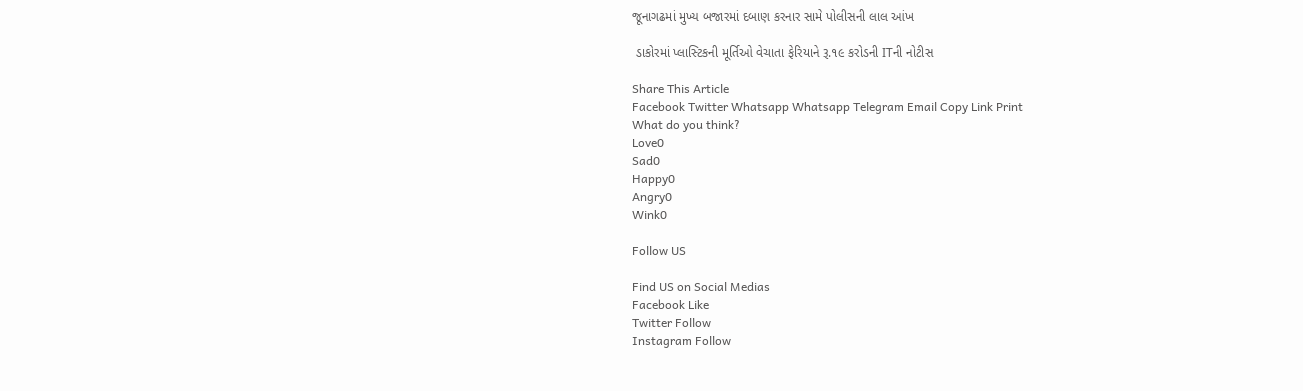જૂનાગઢમાં મુખ્ય બજારમાં દબાણ કરનાર સામે પોલીસની લાલ આંખ

 ડાકોરમાં પ્લાસ્ટિકની મૂર્તિઓ વેચાતા ફેરિયાને રૂ.૧૯ કરોડની ITની નોટીસ

Share This Article
Facebook Twitter Whatsapp Whatsapp Telegram Email Copy Link Print
What do you think?
Love0
Sad0
Happy0
Angry0
Wink0

Follow US

Find US on Social Medias
Facebook Like
Twitter Follow
Instagram Follow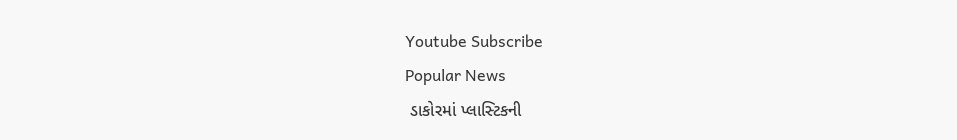Youtube Subscribe
Popular News
 ડાકોરમાં પ્લાસ્ટિકની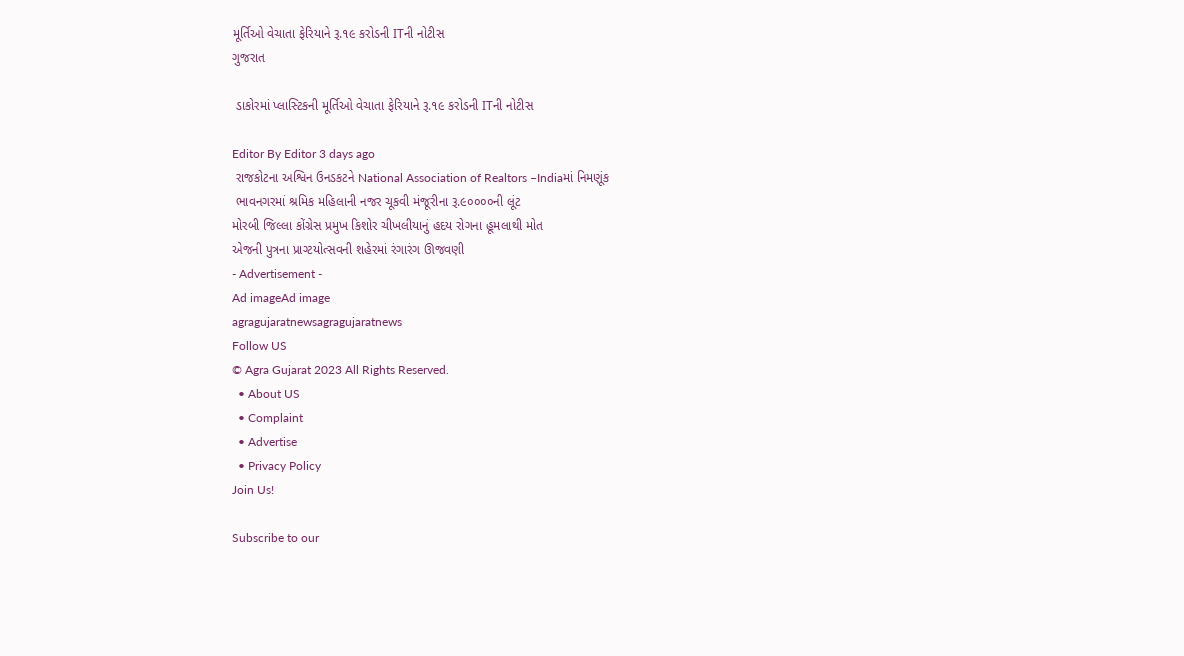મૂર્તિઓ વેચાતા ફેરિયાને રૂ.૧૯ કરોડની ITની નોટીસ
ગુજરાત

 ડાકોરમાં પ્લાસ્ટિકની મૂર્તિઓ વેચાતા ફેરિયાને રૂ.૧૯ કરોડની ITની નોટીસ

Editor By Editor 3 days ago
 રાજકોટના અશ્વિન ઉનડકટને National Association of Realtors –Indiaમાં નિમણૂંક
 ભાવનગરમાં શ્રમિક મહિલાની નજર ચૂકવી મંજૂરીના રૂ.૯૦૦૦૦ની લૂંટ
મોરબી જિલ્લા કોંગ્રેસ પ્રમુખ કિશોર ચીખલીયાનું હદય રોગના હૂમલાથી મોત
એજની પુત્રના પ્રાગ્ટયોત્સવની શહેરમાં રંગારંગ ઊજવણી
- Advertisement -
Ad imageAd image
agragujaratnewsagragujaratnews
Follow US
© Agra Gujarat 2023 All Rights Reserved.
  • About US
  • Complaint
  • Advertise
  • Privacy Policy
Join Us!

Subscribe to our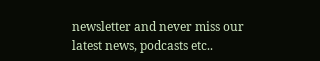newsletter and never miss our latest news, podcasts etc..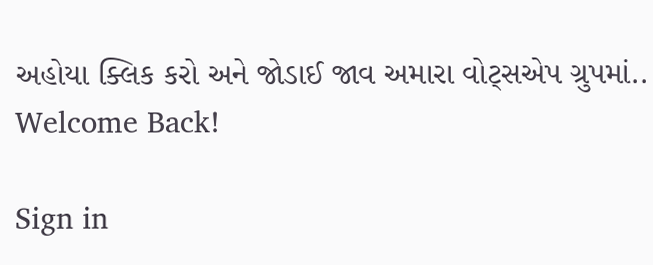અહોયા ક્લિક કરો અને જોડાઈ જાવ અમારા વોટ્સએપ ગ્રુપમાં..
Welcome Back!

Sign in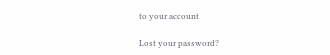to your account

Lost your password?